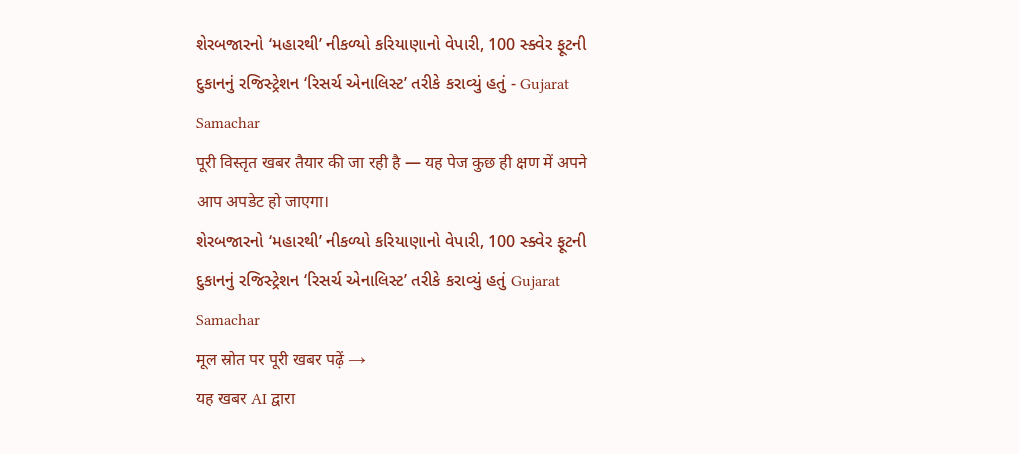શેરબજારનો ‘મહારથી’ નીકળ્યો કરિયાણાનો વેપારી, 100 સ્ક્વેર ફૂટની દુકાનનું રજિસ્ટ્રેશન ‘રિસર્ચ એનાલિસ્ટ’ તરીકે કરાવ્યું હતું - Gujarat Samachar
पूरी विस्तृत खबर तैयार की जा रही है — यह पेज कुछ ही क्षण में अपने आप अपडेट हो जाएगा।
શેરબજારનો ‘મહારથી’ નીકળ્યો કરિયાણાનો વેપારી, 100 સ્ક્વેર ફૂટની દુકાનનું રજિસ્ટ્રેશન ‘રિસર્ચ એનાલિસ્ટ’ તરીકે કરાવ્યું હતું Gujarat Samachar
मूल स्रोत पर पूरी खबर पढ़ें →
यह खबर AI द्वारा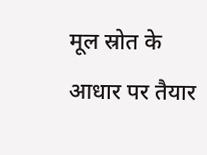मूल स्रोत के आधार पर तैयार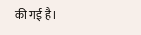की गई है।